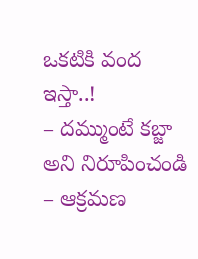ఒకటికి వంద ఇస్తా..!
– దమ్ముంటే కబ్జా అని నిరూపించండి
– ఆక్రమణ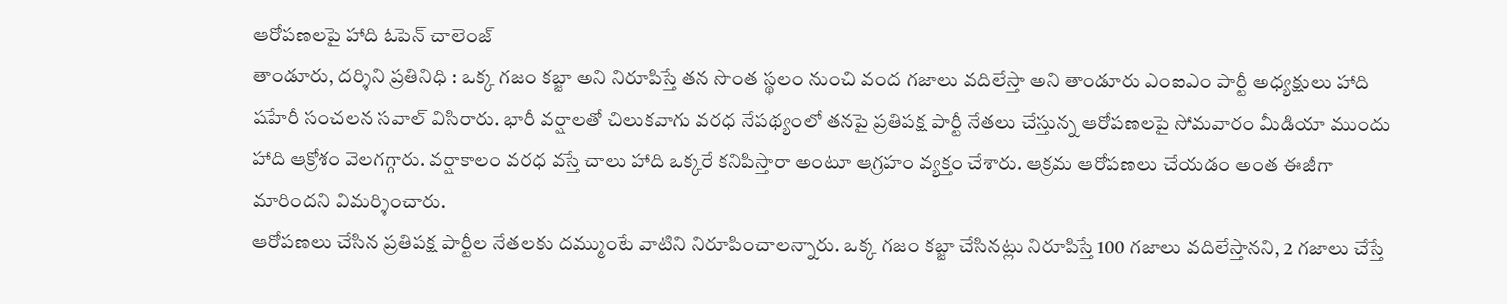ఆరోపణలపై హాది ఓపెన్ చాలెంజ్
తాండూరు, దర్శిని ప్రతినిధి : ఒక్క గజం కబ్జా అని నిరూపిస్తే తన సొంత స్థలం నుంచి వంద గజాలు వదిలేస్తా అని తాండూరు ఎంఐఎం పార్టీ అధ్యక్షులు హాది షహేరీ సంచలన సవాల్ విసిరారు. భారీ వర్షాలతో చిలుకవాగు వరధ నేపథ్యంలో తనపై ప్రతిపక్ష పార్టీ నేతలు చేస్తున్న ఆరోపణలపై సోమవారం మీడియా ముందు హాది ఆక్రోశం వెలగగ్గారు. వర్షాకాలం వరధ వస్తే చాలు హాది ఒక్కరే కనిపిస్తారా అంటూ ఆగ్రహం వ్యక్తం చేశారు. ఆక్రమ ఆరోపణలు చేయడం అంత ఈజీగా మారిందని విమర్శించారు.
ఆరోపణలు చేసిన ప్రతిపక్ష పార్టీల నేతలకు దమ్ముంటే వాటిని నిరూపించాలన్నారు. ఒక్క గజం కబ్జా చేసినట్లు నిరూపిస్తే 100 గజాలు వదిలేస్తానని, 2 గజాలు చేస్తే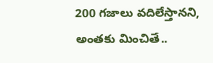200 గజాలు వదిలేస్తానని, అంతకు మించితే..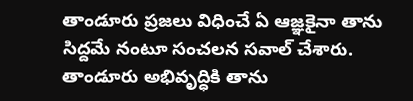తాండూరు ప్రజలు విధించే ఏ ఆజ్ఞకైనా తాను సిద్దమే నంటూ సంచలన సవాల్ చేశారు. తాండూరు అభివృద్ధికి తాను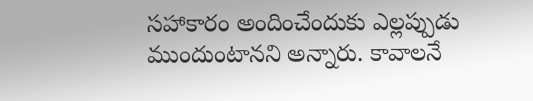సహాకారం అందించేందుకు ఎల్లప్పుడు ముందుంటానని అన్నారు. కావాలనే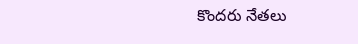కొందరు నేతలు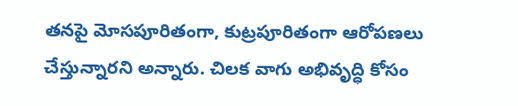తనపై మోసపూరితంగా, కుట్రపూరితంగా ఆరోపణలు చేస్తున్నారని అన్నారు. చిలక వాగు అభివృద్ధి కోసం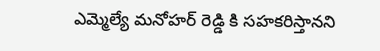ఎమ్మెల్యే మనోహర్ రెడ్డి కి సహకరిస్తానని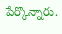పేర్కొన్నారు.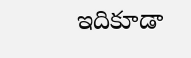ఇదికూడా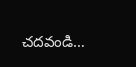చదవండి…